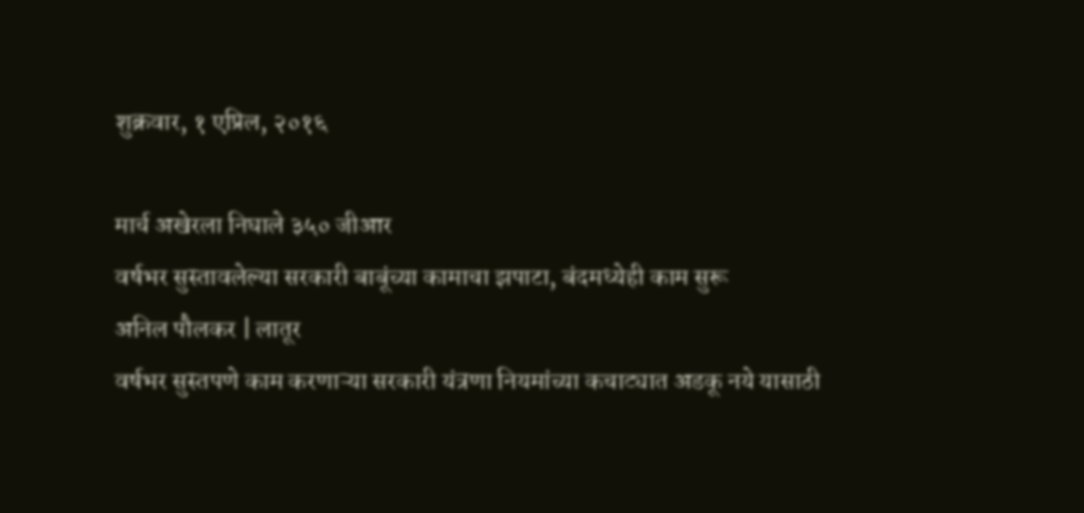शुक्रवार, १ एप्रिल, २०१६

मार्च अखेरला निघाले ३५० जीआर
वर्षभर सुस्तावलेल्या सरकारी बाबूंच्या कामाचा झपाटा, बंदमध्येही काम सुरू
अनिल पौलकर | लातूर
वर्षभर सुस्तपणे काम करणाऱ्या सरकारी यंत्रणा नियमांच्या कचाट्यात अडकू नये यासाठी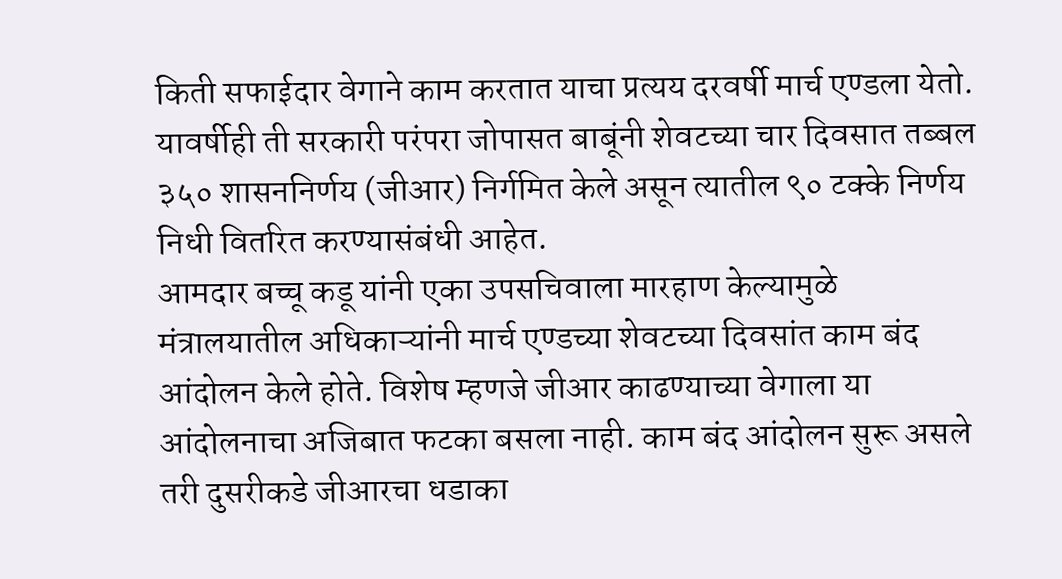किती सफाईदार वेगाने काम करतात याचा प्रत्यय दरवर्षी मार्च एण्डला येतो. यावर्षीही ती सरकारी परंपरा जोपासत बाबूंनी शेवटच्या चार दिवसात तब्बल ३५० शासननिर्णय (जीआर) निर्गमित केले असून त्यातील ९० टक्के निर्णय निधी वितरित करण्यासंबंधी आहेत.
आमदार बच्चू कडू यांनी एका उपसचिवाला मारहाण केल्यामुळे मंत्रालयातील अधिकाऱ्यांनी मार्च एण्डच्या शेवटच्या दिवसांत काम बंद आंदोलन केले होते. विशेष म्हणजे जीआर काढण्याच्या वेगाला या आंदोलनाचा अजिबात फटका बसला नाही. काम बंद आंदोलन सुरू असले तरी दुसरीकडे जीआरचा धडाका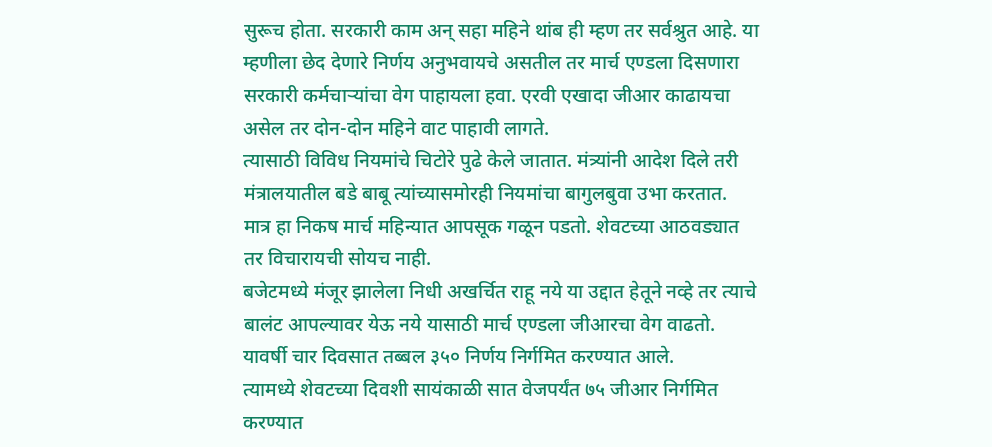सुरूच होता. सरकारी काम अन् सहा महिने थांब ही म्हण तर सर्वश्रुत आहे. या म्हणीला छेद देणारे निर्णय अनुभवायचे असतील तर मार्च एण्डला दिसणारा सरकारी कर्मचाऱ्यांचा वेग पाहायला हवा. एरवी एखादा जीआर काढायचा असेल तर दोन-दोन महिने वाट पाहावी लागते.
त्यासाठी विविध नियमांचे चिटोरे पुढे केले जातात. मंत्र्यांनी आदेश दिले तरी मंत्रालयातील बडे बाबू त्यांच्यासमोरही नियमांचा बागुलबुवा उभा करतात. मात्र हा निकष मार्च महिन्यात आपसूक गळून पडतो. शेवटच्या आठवड्यात तर विचारायची सोयच नाही.
बजेटमध्ये मंजूर झालेला निधी अखर्चित राहू नये या उद्दात हेतूने नव्हे तर त्याचे बालंट आपल्यावर येऊ नये यासाठी मार्च एण्डला जीआरचा वेग वाढतो. यावर्षी चार दिवसात तब्बल ३५० निर्णय निर्गमित करण्यात आले.
त्यामध्ये शेवटच्या दिवशी सायंकाळी सात वेजपर्यंत ७५ जीआर निर्गमित करण्यात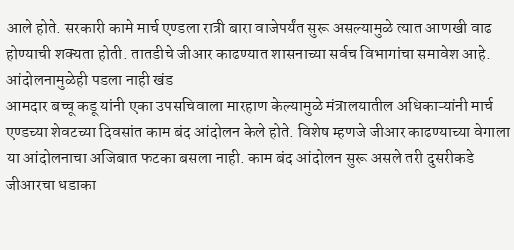आले होते. सरकारी कामे मार्च एण्डला रात्री बारा वाजेपर्यंत सुरू असल्यामुळे त्यात आणखी वाढ होण्याची शक्यता होती. तातडीचे जीआर काढण्यात शासनाच्या सर्वच विभागांचा समावेश आहे.
आंदोलनामुळेही पडला नाही खंड
आमदार बच्चू कडू यांनी एका उपसचिवाला मारहाण केल्यामुळे मंत्रालयातील अधिकाऱ्यांनी मार्च एण्डच्या शेवटच्या दिवसांत काम बंद आंदोलन केले होते. विशेष म्हणजे जीआर काढण्याच्या वेगाला या आंदोलनाचा अजिबात फटका बसला नाही. काम बंद आंदोलन सुरू असले तरी दुसरीकडे जीआरचा धडाका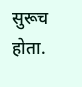सुरूच होता.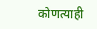कोणत्याही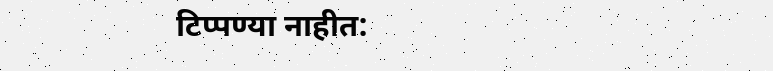टिप्पण्‍या नाहीत: